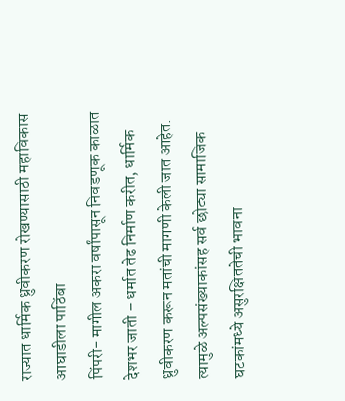राज्यात धार्मिक ध्रुवीकरण रोखण्यासाठी महाविकास आघाडीला पाठिंबा
पिंपरी- मागील अकरा वर्षांपासून निवडणूक काळात देशभर जाती – धर्मात तेढ निर्माण करीत, धार्मिक ध्रुवीकरण करून मतांची मागणी केली जात आहेत. त्यामुळे अल्पसंख्याकांसह सर्व छोट्या सामाजिक घटकांमध्ये असुरक्षिततेची भावना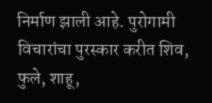निर्माण झाली आहे. पुरोगामी विचारांचा पुरस्कार करीत शिव, फुले, शाहू,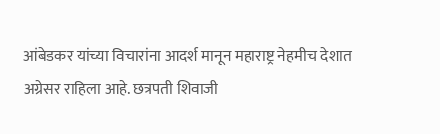आंबेडकर यांच्या विचारांना आदर्श मानून महाराष्ट्र नेहमीच देशात अग्रेसर राहिला आहे. छत्रपती शिवाजी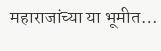महाराजांच्या या भूमीत…